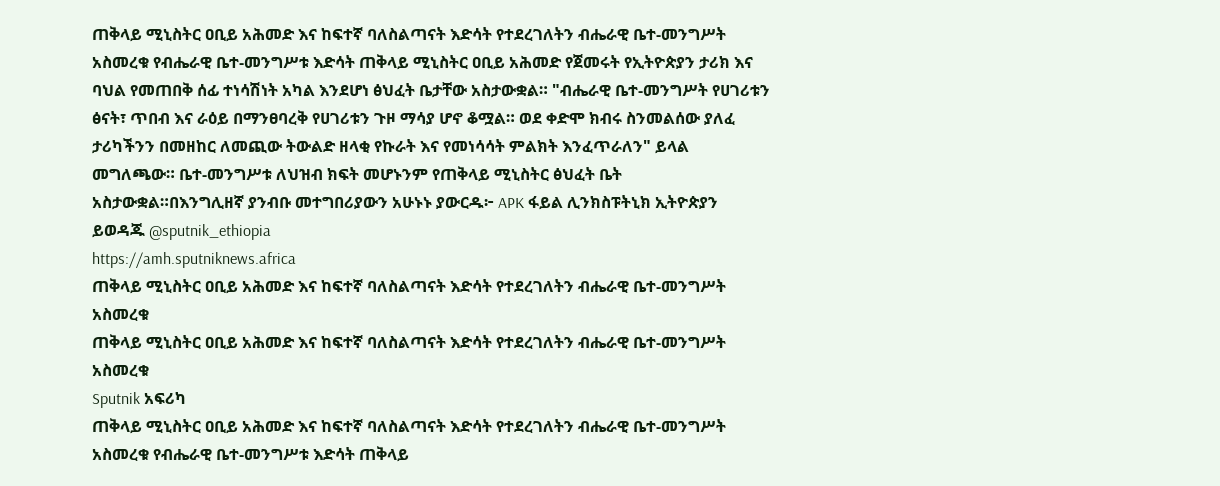ጠቅላይ ሚኒስትር ዐቢይ አሕመድ እና ከፍተኛ ባለስልጣናት እድሳት የተደረገለትን ብሔራዊ ቤተ-መንግሥት አስመረቁ የብሔራዊ ቤተ-መንግሥቱ እድሳት ጠቅላይ ሚኒስትር ዐቢይ አሕመድ የጀመሩት የኢትዮጵያን ታሪክ እና ባህል የመጠበቅ ሰፊ ተነሳሽነት አካል እንደሆነ ፅህፈት ቤታቸው አስታውቋል። "ብሔራዊ ቤተ-መንግሥት የሀገሪቱን ፅናት፣ ጥበብ እና ራዕይ በማንፀባረቅ የሀገሪቱን ጉዞ ማሳያ ሆኖ ቆሟል። ወደ ቀድሞ ክብሩ ስንመልሰው ያለፈ ታሪካችንን በመዘከር ለመጪው ትውልድ ዘላቂ የኩራት እና የመነሳሳት ምልክት እንፈጥራለን" ይላል መግለጫው። ቤተ-መንግሥቱ ለህዝብ ክፍት መሆኑንም የጠቅላይ ሚኒስትር ፅህፈት ቤት አስታውቋል።በእንግሊዘኛ ያንብቡ መተግበሪያውን አሁኑኑ ያውርዱ፦ APK ፋይል ሊንክስፑትኒክ ኢትዮጵያን ይወዳጁ @sputnik_ethiopia
https://amh.sputniknews.africa
ጠቅላይ ሚኒስትር ዐቢይ አሕመድ እና ከፍተኛ ባለስልጣናት እድሳት የተደረገለትን ብሔራዊ ቤተ-መንግሥት አስመረቁ
ጠቅላይ ሚኒስትር ዐቢይ አሕመድ እና ከፍተኛ ባለስልጣናት እድሳት የተደረገለትን ብሔራዊ ቤተ-መንግሥት አስመረቁ
Sputnik አፍሪካ
ጠቅላይ ሚኒስትር ዐቢይ አሕመድ እና ከፍተኛ ባለስልጣናት እድሳት የተደረገለትን ብሔራዊ ቤተ-መንግሥት አስመረቁ የብሔራዊ ቤተ-መንግሥቱ እድሳት ጠቅላይ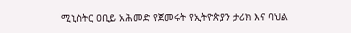ሚኒስትር ዐቢይ አሕመድ የጀመሩት የኢትዮጵያን ታሪክ እና ባህል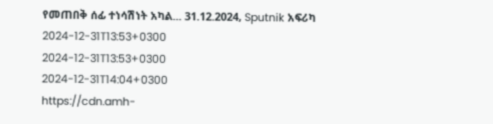የመጠበቅ ሰፊ ተነሳሽነት አካል... 31.12.2024, Sputnik አፍሪካ
2024-12-31T13:53+0300
2024-12-31T13:53+0300
2024-12-31T14:04+0300
https://cdn.amh-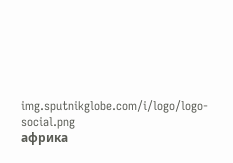img.sputnikglobe.com/i/logo/logo-social.png
африка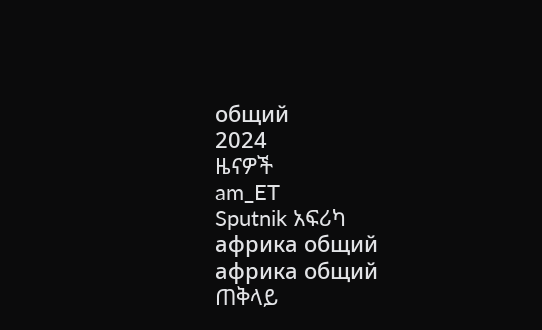общий
2024
ዜናዎች
am_ET
Sputnik አፍሪካ
африка общий
африка общий
ጠቅላይ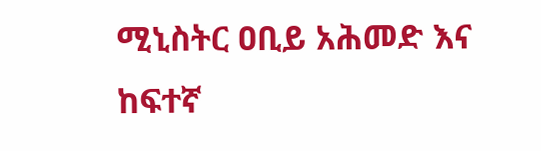ሚኒስትር ዐቢይ አሕመድ እና ከፍተኛ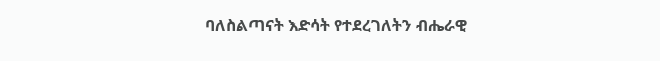ባለስልጣናት እድሳት የተደረገለትን ብሔራዊ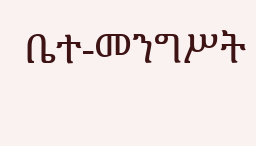ቤተ-መንግሥት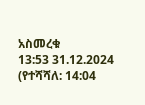አስመረቁ
13:53 31.12.2024 (የተሻሻለ: 14:04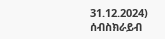31.12.2024)
ሰብስክራይብ